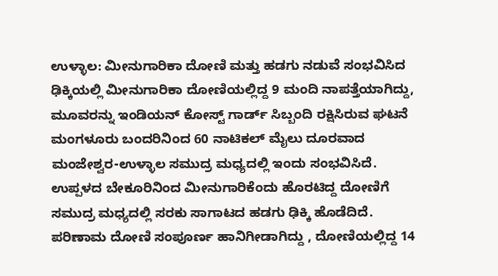ಉಳ್ಳಾಲ: ಮೀನುಗಾರಿಕಾ ದೋಣಿ ಮತ್ತು ಹಡಗು ನಡುವೆ ಸಂಭವಿಸಿದ ಢಿಕ್ಕಿಯಲ್ಲಿ ಮೀನುಗಾರಿಕಾ ದೋಣಿಯಲ್ಲಿದ್ದ 9 ಮಂದಿ ನಾಪತ್ತೆಯಾಗಿದ್ದು, ಮೂವರನ್ನು ಇಂಡಿಯನ್ ಕೋಸ್ಟ್ ಗಾರ್ಡ್ ಸಿಬ್ಬಂದಿ ರಕ್ಷಿಸಿರುವ ಘಟನೆ ಮಂಗಳೂರು ಬಂದರಿನಿಂದ 60 ನಾಟಿಕಲ್ ಮೈಲು ದೂರವಾದ ಮಂಜೇಶ್ವರ-ಉಳ್ಳಾಲ ಸಮುದ್ರ ಮಧ್ಯದಲ್ಲಿ ಇಂದು ಸಂಭವಿಸಿದೆ.
ಉಪ್ಪಳದ ಬೇಕೂರಿನಿಂದ ಮೀನುಗಾರಿಕೆಂದು ಹೊರಟಿದ್ದ ದೋಣಿಗೆ ಸಮುದ್ರ ಮಧ್ಯದಲ್ಲಿ ಸರಕು ಸಾಗಾಟದ ಹಡಗು ಢಿಕ್ಕಿ ಹೊಡೆದಿದೆ. ಪರಿಣಾಮ ದೋಣಿ ಸಂಪೂರ್ಣ ಹಾನಿಗೀಡಾಗಿದ್ದು , ದೋಣಿಯಲ್ಲಿದ್ದ 14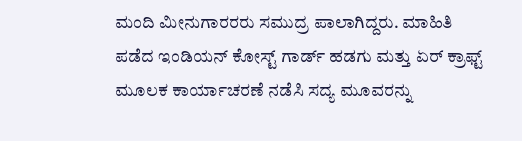ಮಂದಿ ಮೀನುಗಾರರರು ಸಮುದ್ರ ಪಾಲಾಗಿದ್ದರು. ಮಾಹಿತಿ ಪಡೆದ ಇಂಡಿಯನ್ ಕೋಸ್ಟ್ ಗಾರ್ಡ್ ಹಡಗು ಮತ್ತು ಏರ್ ಕ್ರಾಫ್ಟ್ ಮೂಲಕ ಕಾರ್ಯಾಚರಣೆ ನಡೆಸಿ ಸದ್ಯ ಮೂವರನ್ನು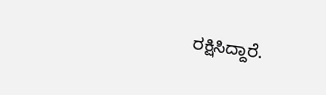ರಕ್ಷಿಸಿದ್ದಾರೆ.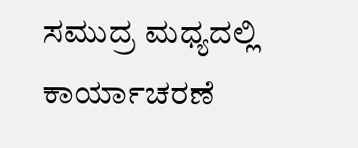ಸಮುದ್ರ ಮಧ್ಯದಲ್ಲಿ ಕಾರ್ಯಾಚರಣೆ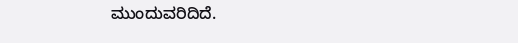ಮುಂದುವರಿದಿದೆ.